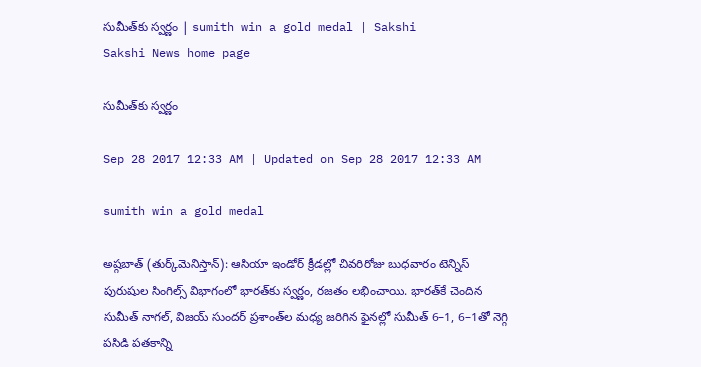సుమీత్‌కు స్వర్ణం | sumith win a gold medal | Sakshi
Sakshi News home page

సుమీత్‌కు స్వర్ణం

Sep 28 2017 12:33 AM | Updated on Sep 28 2017 12:33 AM

sumith win a gold medal

అష్గబాత్‌ (తుర్క్‌మెనిస్తాన్‌): ఆసియా ఇండోర్‌ క్రీడల్లో చివరిరోజు బుధవారం టెన్నిస్‌ పురుషుల సింగిల్స్‌ విభాగంలో భారత్‌కు స్వర్ణం, రజతం లభించాయి. భారత్‌కే చెందిన సుమీత్‌ నాగల్, విజయ్‌ సుందర్‌ ప్రశాంత్‌ల మధ్య జరిగిన ఫైనల్లో సుమీత్‌ 6–1, 6–1తో నెగ్గి పసిడి పతకాన్ని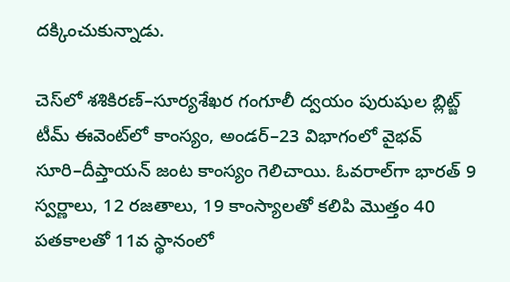దక్కించుకున్నాడు.

చెస్‌లో శశికిరణ్‌–సూర్యశేఖర గంగూలీ ద్వయం పురుషుల బ్లిట్జ్‌ టీమ్‌ ఈవెంట్‌లో కాంస్యం, అండర్‌–23 విభాగంలో వైభవ్‌ సూరి–దీప్తాయన్‌ జంట కాంస్యం గెలిచాయి. ఓవరాల్‌గా భారత్‌ 9 స్వర్ణాలు, 12 రజతాలు, 19 కాంస్యాలతో కలిపి మొత్తం 40 పతకాలతో 11వ స్థానంలో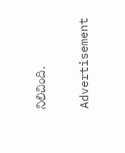నిలిచింది.

Advertisement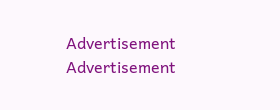Advertisement
Advertisement